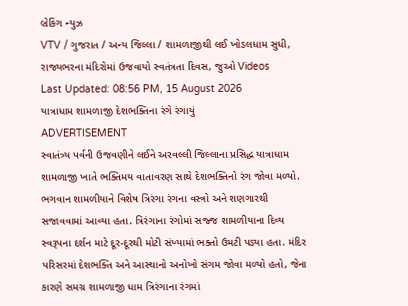બ્રેકિંગ ન્યુઝ
VTV / ગુજરાત / અન્ય જિલ્લા / શામળાજીથી લઈ ખોડલધામ સુધી, રાજ્યભરના મંદિરોમાં ઉજવાયો સ્વતંત્રતા દિવસ, જુઓ Videos
Last Updated: 08:56 PM, 15 August 2026
યાત્રાધામ શામળાજી દેશભક્તિના રંગે રંગાયું
ADVERTISEMENT
સ્વાતંત્ર્ય પર્વની ઉજવણીને લઈને અરવલ્લી જિલ્લાના પ્રસિદ્ધ યાત્રાધામ શામળાજી ખાતે ભક્તિમય વાતાવરણ સાથે દેશભક્તિનો રંગ જોવા મળ્યો. ભગવાન શામળીયાને વિશેષ ત્રિરંગા રંગના વસ્ત્રો અને શણગારથી સજાવવામાં આવ્યા હતા. ત્રિરંગાના રંગોમાં સજ્જ શામળીયાના દિવ્ય સ્વરૂપના દર્શન માટે દૂર-દૂરથી મોટી સંખ્યામાં ભક્તો ઉમટી પડ્યા હતા. મંદિર પરિસરમાં દેશભક્તિ અને આસ્થાનો અનોખો સંગમ જોવા મળ્યો હતો, જેના કારણે સમગ્ર શામળાજી ધામ ત્રિરંગાના રંગમાં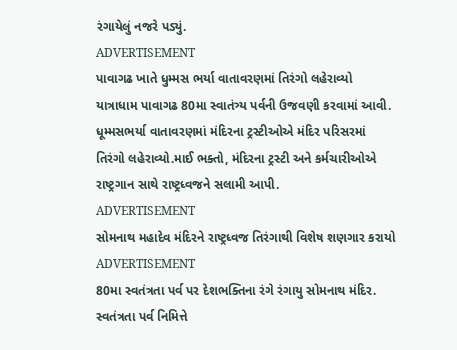રંગાયેલું નજરે પડ્યું.
ADVERTISEMENT
પાવાગઢ ખાતે ધુમ્મસ ભર્યા વાતાવરણમાં તિરંગો લહેરાવ્યો
યાત્રાધામ પાવાગઢ 80મા સ્વાતંત્ર્ય પર્વની ઉજવણી કરવામાં આવી. ધૂમ્મસભર્યા વાતાવરણમાં મંદિરના ટ્રસ્ટીઓએ મંદિર પરિસરમાં તિરંગો લહેરાવ્યો.માઈ ભક્તો, મંદિરના ટ્રસ્ટી અને કર્મચારીઓએ રાષ્ટ્રગાન સાથે રાષ્ટ્રધ્વજને સલામી આપી.
ADVERTISEMENT
સોમનાથ મહાદેવ મંદિરને રાષ્ટ્રધ્વજ તિરંગાથી વિશેષ શણગાર કરાયો
ADVERTISEMENT
80મા સ્વતંત્રતા પર્વ પર દેશભક્તિના રંગે રંગાયુ સોમનાથ મંદિર. સ્વતંત્રતા પર્વ નિમિત્તે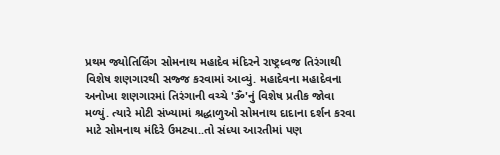પ્રથમ જ્યોતિર્લિંગ સોમનાથ મહાદેવ મંદિરને રાષ્ટ્રધ્વજ તિરંગાથી વિશેષ શણગારથી સજ્જ કરવામાં આવ્યું. મહાદેવના મહાદેવના અનોખા શણગારમાં તિરંગાની વચ્ચે 'ૐ'નું વિશેષ પ્રતીક જોવા મળ્યું. ત્યારે મોટી સંખ્યામાં શ્રદ્ધાળુઓ સોમનાથ દાદાના દર્શન કરવા માટે સોમનાથ મંદિરે ઉમટ્યા..તો સંધ્યા આરતીમાં પણ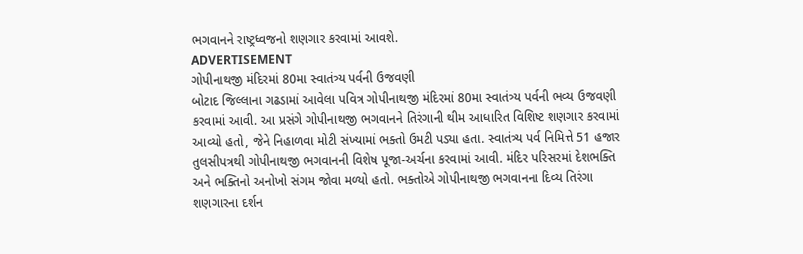ભગવાનને રાષ્ટ્રધ્વજનો શણગાર કરવામાં આવશે.
ADVERTISEMENT
ગોપીનાથજી મંદિરમાં 80મા સ્વાતંત્ર્ય પર્વની ઉજવણી
બોટાદ જિલ્લાના ગઢડામાં આવેલા પવિત્ર ગોપીનાથજી મંદિરમાં 80મા સ્વાતંત્ર્ય પર્વની ભવ્ય ઉજવણી કરવામાં આવી. આ પ્રસંગે ગોપીનાથજી ભગવાનને તિરંગાની થીમ આધારિત વિશિષ્ટ શણગાર કરવામાં આવ્યો હતો, જેને નિહાળવા મોટી સંખ્યામાં ભક્તો ઉમટી પડ્યા હતા. સ્વાતંત્ર્ય પર્વ નિમિત્તે 51 હજાર તુલસીપત્રથી ગોપીનાથજી ભગવાનની વિશેષ પૂજા-અર્ચના કરવામાં આવી. મંદિર પરિસરમાં દેશભક્તિ અને ભક્તિનો અનોખો સંગમ જોવા મળ્યો હતો. ભક્તોએ ગોપીનાથજી ભગવાનના દિવ્ય તિરંગા શણગારના દર્શન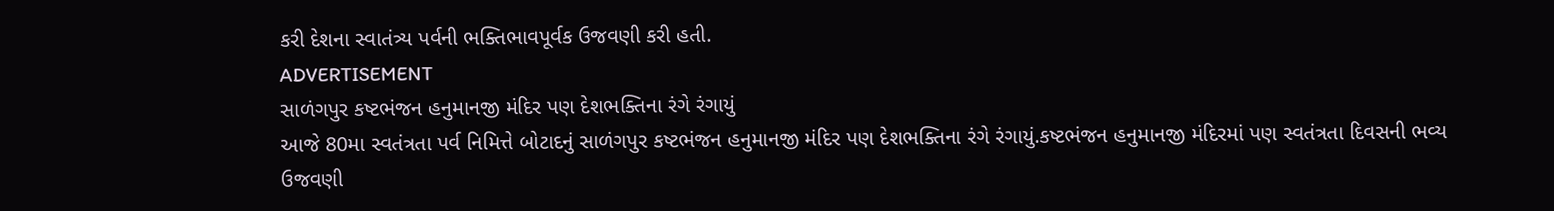કરી દેશના સ્વાતંત્ર્ય પર્વની ભક્તિભાવપૂર્વક ઉજવણી કરી હતી.
ADVERTISEMENT
સાળંગપુર કષ્ટભંજન હનુમાનજી મંદિર પણ દેશભક્તિના રંગે રંગાયું
આજે 80મા સ્વતંત્રતા પર્વ નિમિત્તે બોટાદનું સાળંગપુર કષ્ટભંજન હનુમાનજી મંદિર પણ દેશભક્તિના રંગે રંગાયું.કષ્ટભંજન હનુમાનજી મંદિરમાં પણ સ્વતંત્રતા દિવસની ભવ્ય ઉજવણી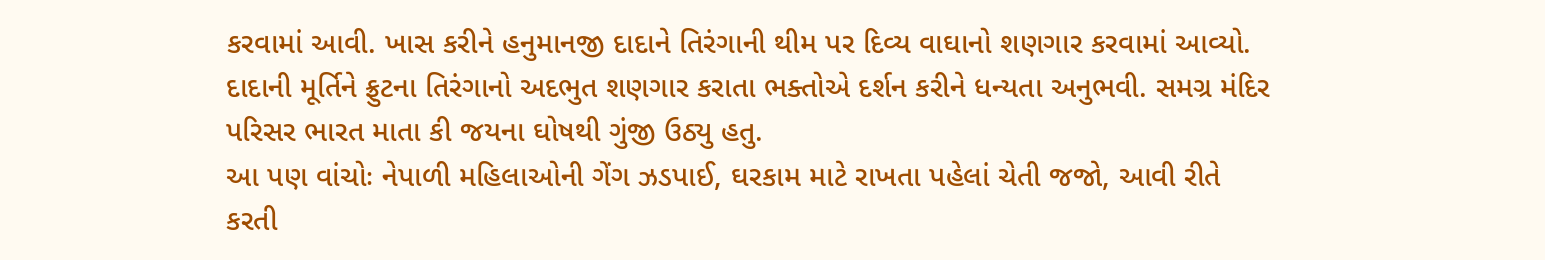કરવામાં આવી. ખાસ કરીને હનુમાનજી દાદાને તિરંગાની થીમ પર દિવ્ય વાઘાનો શણગાર કરવામાં આવ્યો. દાદાની મૂર્તિને ફ્રુટના તિરંગાનો અદભુત શણગાર કરાતા ભક્તોએ દર્શન કરીને ધન્યતા અનુભવી. સમગ્ર મંદિર પરિસર ભારત માતા કી જયના ઘોષથી ગુંજી ઉઠ્યુ હતુ.
આ પણ વાંચોઃ નેપાળી મહિલાઓની ગેંગ ઝડપાઈ, ઘરકામ માટે રાખતા પહેલાં ચેતી જજો, આવી રીતે કરતી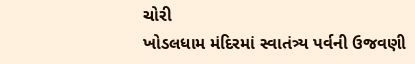ચોરી
ખોડલધામ મંદિરમાં સ્વાતંત્ર્ય પર્વની ઉજવણી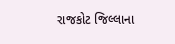રાજકોટ જિલ્લાના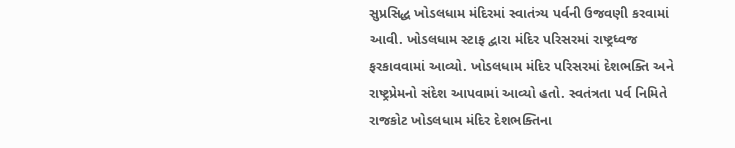સુપ્રસિદ્ધ ખોડલધામ મંદિરમાં સ્વાતંત્ર્ય પર્વની ઉજવણી કરવામાં આવી. ખોડલધામ સ્ટાફ દ્વારા મંદિર પરિસરમાં રાષ્ટ્રધ્વજ ફરકાવવામાં આવ્યો. ખોડલધામ મંદિર પરિસરમાં દેશભક્તિ અને રાષ્ટ્રપ્રેમનો સંદેશ આપવામાં આવ્યો હતો. સ્વતંત્રતા પર્વ નિમિતે રાજકોટ ખોડલધામ મંદિર દેશભક્તિના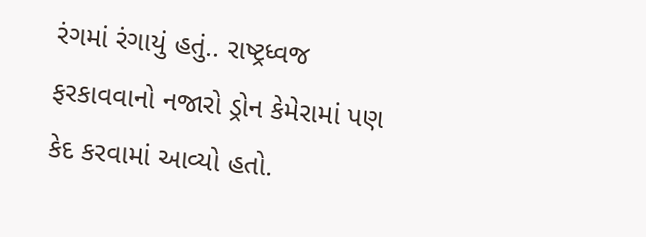રંગમાં રંગાયું હતું.. રાષ્ટ્રધ્વજ ફરકાવવાનો નજારો ડ્રોન કેમેરામાં પણ કેદ કરવામાં આવ્યો હતો.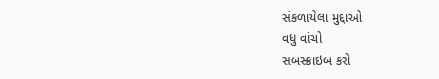સંકળાયેલા મુદ્દાઓ
વધુ વાંચો
સબસ્ક્રાઇબ કરો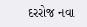દરરોજ નવા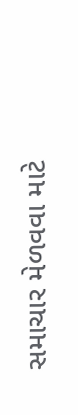સમાચાર મેળવવા માટે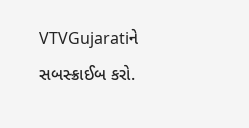VTVGujaratiને સબસ્ક્રાઈબ કરો.